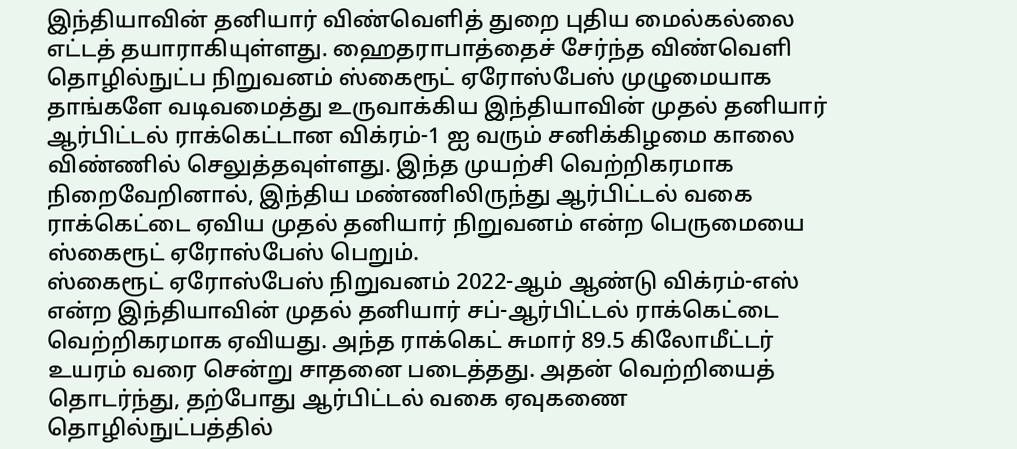இந்தியாவின் தனியார் விண்வெளித் துறை புதிய மைல்கல்லை எட்டத் தயாராகியுள்ளது. ஹைதராபாத்தைச் சேர்ந்த விண்வெளி தொழில்நுட்ப நிறுவனம் ஸ்கைரூட் ஏரோஸ்பேஸ் முழுமையாக தாங்களே வடிவமைத்து உருவாக்கிய இந்தியாவின் முதல் தனியார் ஆர்பிட்டல் ராக்கெட்டான விக்ரம்-1 ஐ வரும் சனிக்கிழமை காலை விண்ணில் செலுத்தவுள்ளது. இந்த முயற்சி வெற்றிகரமாக நிறைவேறினால், இந்திய மண்ணிலிருந்து ஆர்பிட்டல் வகை ராக்கெட்டை ஏவிய முதல் தனியார் நிறுவனம் என்ற பெருமையை ஸ்கைரூட் ஏரோஸ்பேஸ் பெறும்.
ஸ்கைரூட் ஏரோஸ்பேஸ் நிறுவனம் 2022-ஆம் ஆண்டு விக்ரம்-எஸ் என்ற இந்தியாவின் முதல் தனியார் சப்-ஆர்பிட்டல் ராக்கெட்டை வெற்றிகரமாக ஏவியது. அந்த ராக்கெட் சுமார் 89.5 கிலோமீட்டர் உயரம் வரை சென்று சாதனை படைத்தது. அதன் வெற்றியைத் தொடர்ந்து, தற்போது ஆர்பிட்டல் வகை ஏவுகணை தொழில்நுட்பத்தில்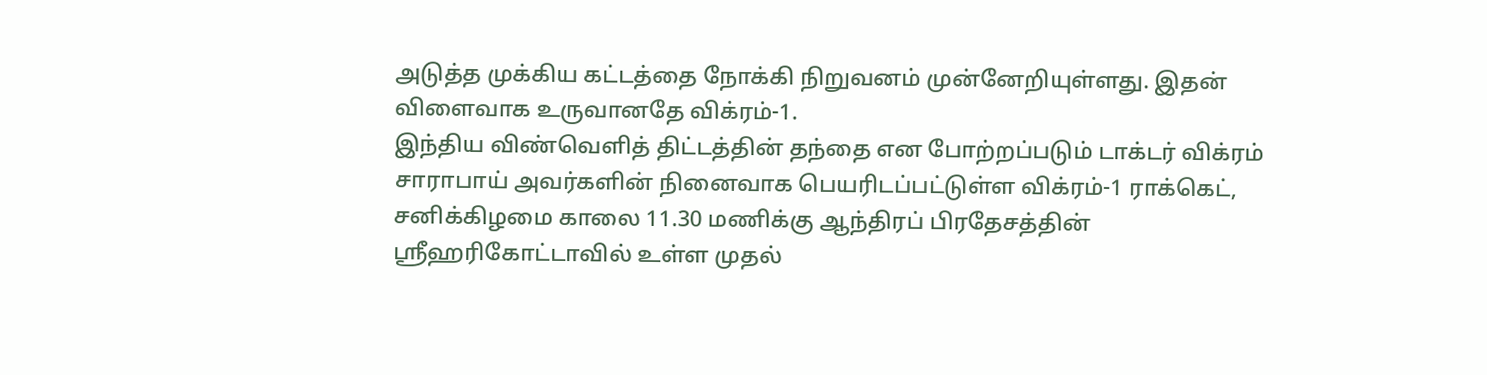அடுத்த முக்கிய கட்டத்தை நோக்கி நிறுவனம் முன்னேறியுள்ளது. இதன் விளைவாக உருவானதே விக்ரம்-1.
இந்திய விண்வெளித் திட்டத்தின் தந்தை என போற்றப்படும் டாக்டர் விக்ரம் சாராபாய் அவர்களின் நினைவாக பெயரிடப்பட்டுள்ள விக்ரம்-1 ராக்கெட், சனிக்கிழமை காலை 11.30 மணிக்கு ஆந்திரப் பிரதேசத்தின் ஸ்ரீஹரிகோட்டாவில் உள்ள முதல்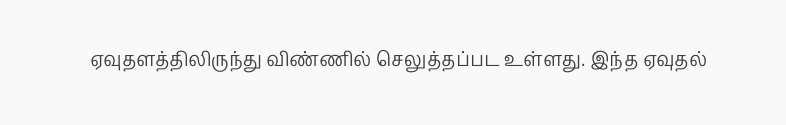ஏவுதளத்திலிருந்து விண்ணில் செலுத்தப்பட உள்ளது. இந்த ஏவுதல்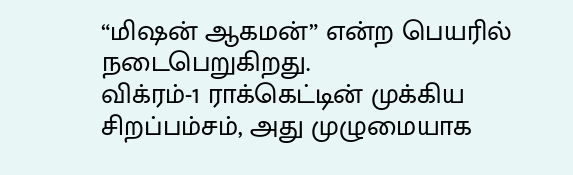“மிஷன் ஆகமன்” என்ற பெயரில் நடைபெறுகிறது.
விக்ரம்-1 ராக்கெட்டின் முக்கிய சிறப்பம்சம், அது முழுமையாக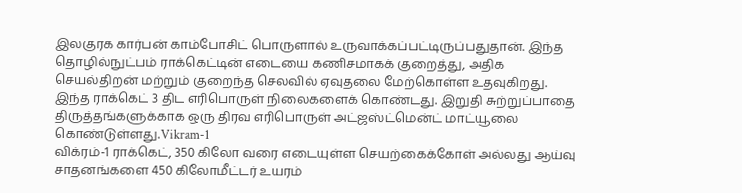இலகுரக கார்பன் காம்போசிட் பொருளால் உருவாக்கப்பட்டிருப்பதுதான். இந்த தொழில்நுட்பம் ராக்கெட்டின் எடையை கணிசமாகக் குறைத்து, அதிக செயல்திறன் மற்றும் குறைந்த செலவில் ஏவுதலை மேற்கொள்ள உதவுகிறது. இந்த ராக்கெட் 3 திட எரிபொருள் நிலைகளைக் கொண்டது. இறுதி சுற்றுப்பாதை திருத்தங்களுக்காக ஒரு திரவ எரிபொருள் அட்ஜஸ்ட்மென்ட் மாட்யூலை கொண்டுள்ளது.Vikram-1
விக்ரம்-1 ராக்கெட், 350 கிலோ வரை எடையுள்ள செயற்கைக்கோள் அல்லது ஆய்வு சாதனங்களை 450 கிலோமீட்டர் உயரம்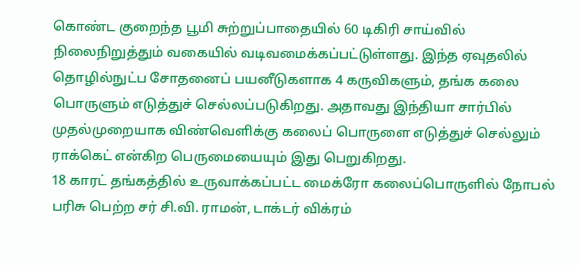கொண்ட குறைந்த பூமி சுற்றுப்பாதையில் 60 டிகிரி சாய்வில் நிலைநிறுத்தும் வகையில் வடிவமைக்கப்பட்டுள்ளது. இந்த ஏவுதலில் தொழில்நுட்ப சோதனைப் பயனீடுகளாக 4 கருவிகளும், தங்க கலை பொருளும் எடுத்துச் செல்லப்படுகிறது. அதாவது இந்தியா சார்பில் முதல்முறையாக விண்வெளிக்கு கலைப் பொருளை எடுத்துச் செல்லும் ராக்கெட் என்கிற பெருமையையும் இது பெறுகிறது.
18 காரட் தங்கத்தில் உருவாக்கப்பட்ட மைக்ரோ கலைப்பொருளில் நோபல் பரிசு பெற்ற சர் சி.வி. ராமன், டாக்டர் விக்ரம்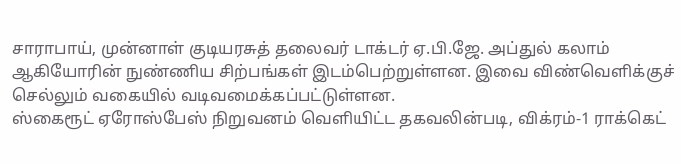சாராபாய், முன்னாள் குடியரசுத் தலைவர் டாக்டர் ஏ.பி.ஜே. அப்துல் கலாம் ஆகியோரின் நுண்ணிய சிற்பங்கள் இடம்பெற்றுள்ளன. இவை விண்வெளிக்குச் செல்லும் வகையில் வடிவமைக்கப்பட்டுள்ளன.
ஸ்கைரூட் ஏரோஸ்பேஸ் நிறுவனம் வெளியிட்ட தகவலின்படி, விக்ரம்-1 ராக்கெட்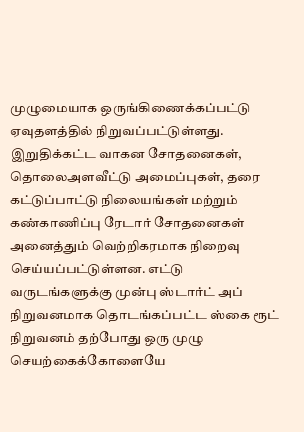முழுமையாக ஒருங்கிணைக்கப்பட்டு ஏவுதளத்தில் நிறுவப்பட்டுள்ளது. இறுதிக்கட்ட வாகன சோதனைகள், தொலைஅளவீட்டு அமைப்புகள், தரை கட்டுப்பாட்டு நிலையங்கள் மற்றும் கண்காணிப்பு ரேடார் சோதனைகள் அனைத்தும் வெற்றிகரமாக நிறைவு செய்யப்பட்டுள்ளன. எட்டு வருடங்களுக்கு முன்பு ஸ்டார்ட் அப் நிறுவனமாக தொடங்கப்பட்ட ஸ்கை ரூட் நிறுவனம் தற்போது ஒரு முழு செயற்கைக்கோளையே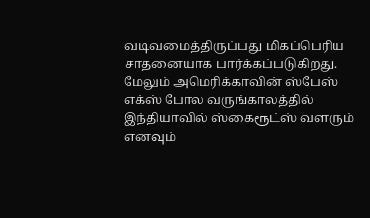வடிவமைத்திருப்பது மிகப்பெரிய சாதனையாக பார்க்கப்படுகிறது. மேலும் அமெரிக்காவின் ஸ்பேஸ் எக்ஸ் போல வருங்காலத்தில் இந்தியாவில் ஸ்கைரூட்ஸ் வளரும் எனவும்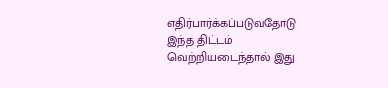எதிர்பார்க்கப்படுவதோடு இந்த திட்டம் வெற்றியடைந்தால் இது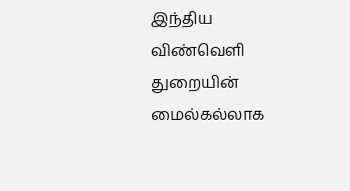இந்திய விண்வெளி துறையின் மைல்கல்லாக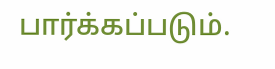பார்க்கப்படும்.